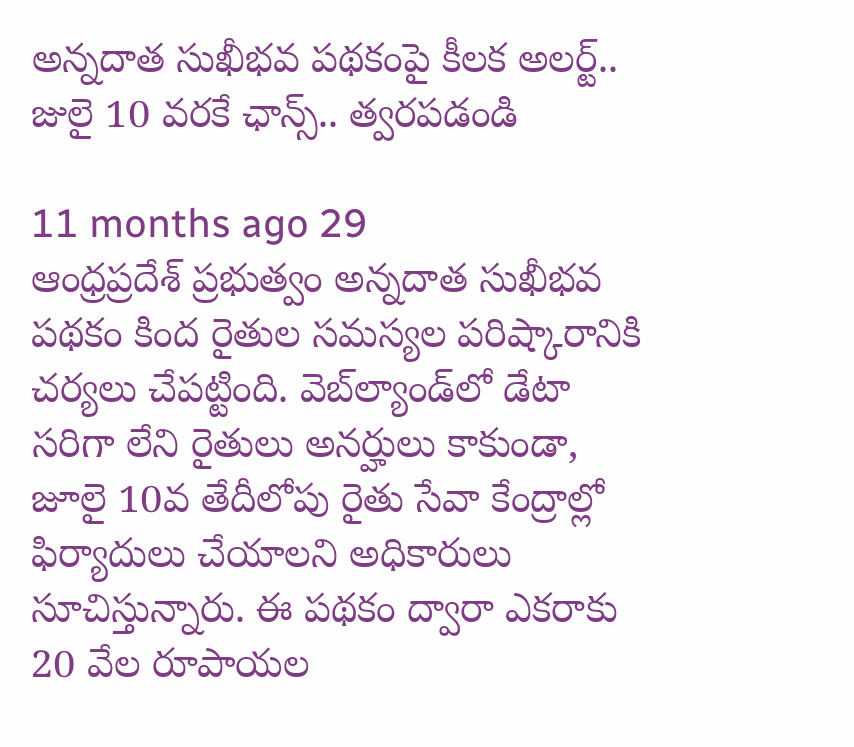అన్నదాత సుఖీభవ పథకంపై కీలక అలర్ట్.. జులై 10 వరకే ఛాన్స్.. త్వరపడండి

11 months ago 29
ఆంధ్రప్రదేశ్ ప్రభుత్వం అన్నదాత సుఖీభవ పథకం కింద రైతుల సమస్యల పరిష్కారానికి చర్యలు చేపట్టింది. వెబ్‌ల్యాండ్‌లో డేటా సరిగా లేని రైతులు అనర్హులు కాకుండా, జూలై 10వ తేదీలోపు రైతు సేవా కేంద్రాల్లో ఫిర్యాదులు చేయాలని అధికారులు సూచిస్తున్నారు. ఈ పథకం ద్వారా ఎకరాకు 20 వేల రూపాయల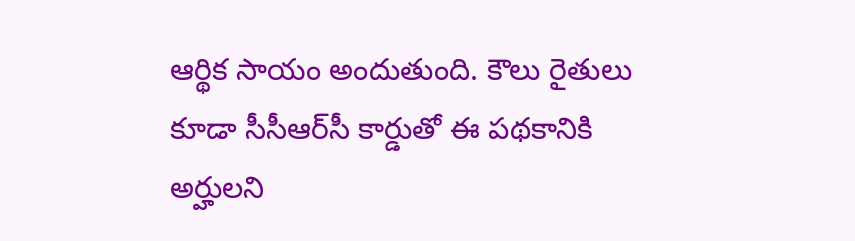ఆర్థిక సాయం అందుతుంది. కౌలు రైతులు కూడా సీసీఆర్‌సీ కార్డుతో ఈ పథకానికి అర్హులని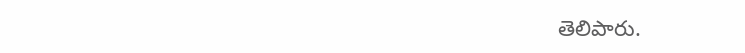తెలిపారు.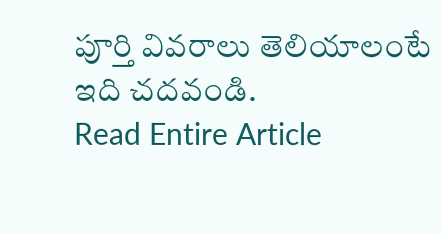పూర్తి వివరాలు తెలియాలంటే ఇది చదవండి.
Read Entire Article